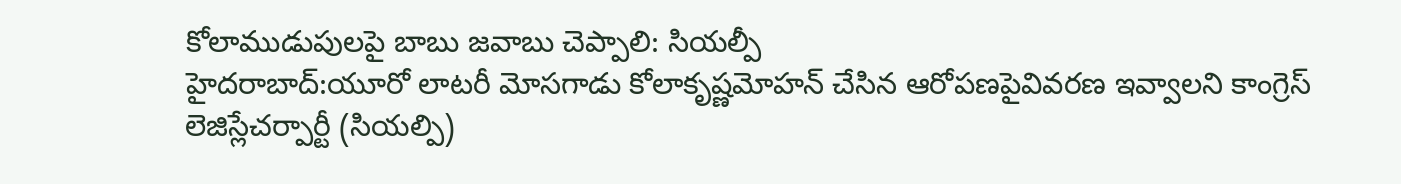కోలాముడుపులపై బాబు జవాబు చెప్పాలి: సియల్పీ
హైదరాబాద్:యూరో లాటరీ మోసగాడు కోలాకృష్ణమోహన్ చేసిన ఆరోపణపైవివరణ ఇవ్వాలని కాంగ్రెస్ లెజిస్లేచర్పార్టీ (సియల్పి)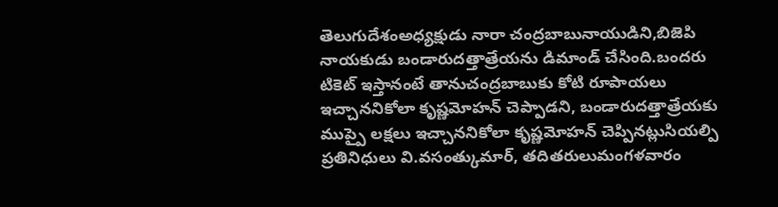తెలుగుదేశంఅధ్యక్షుడు నారా చంద్రబాబునాయుడిని,బిజెపి నాయకుడు బండారుదత్తాత్రేయను డిమాండ్ చేసింది.బందరు టికెట్ ఇస్తానంటే తానుచంద్రబాబుకు కోటి రూపాయలు ఇచ్చాననికోలా కృష్ణమోహన్ చెప్పాడని, బండారుదత్తాత్రేయకు ముప్పై లక్షలు ఇచ్చాననికోలా కృష్ణమోహన్ చెప్పినట్లుసియల్పి ప్రతినిధులు వి.వసంత్కుమార్, తదితరులుమంగళవారం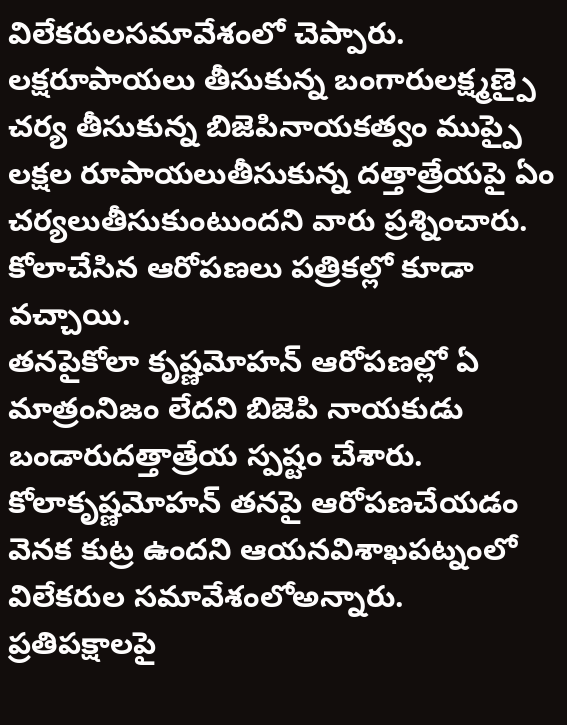విలేకరులసమావేశంలో చెప్పారు. లక్షరూపాయలు తీసుకున్న బంగారులక్ష్మణ్పై చర్య తీసుకున్న బిజెపినాయకత్వం ముప్పై లక్షల రూపాయలుతీసుకున్న దత్తాత్రేయపై ఏం చర్యలుతీసుకుంటుందని వారు ప్రశ్నించారు. కోలాచేసిన ఆరోపణలు పత్రికల్లో కూడా వచ్చాయి.
తనపైకోలా కృష్ణమోహన్ ఆరోపణల్లో ఏ మాత్రంనిజం లేదని బిజెపి నాయకుడు బండారుదత్తాత్రేయ స్పష్టం చేశారు. కోలాకృష్ణమోహన్ తనపై ఆరోపణచేయడం వెనక కుట్ర ఉందని ఆయనవిశాఖపట్నంలో విలేకరుల సమావేశంలోఅన్నారు. ప్రతిపక్షాలపై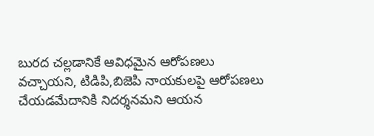బురద చల్లడానికే ఆవిధమైన ఆరోపణలు వచ్చాయని, టిడిపి,బిజెపి నాయకులపై ఆరోపణలు చేయడమేదానికి నిదర్శనమని ఆయన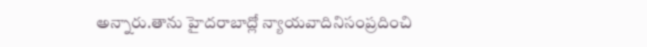అన్నారు.తాను హైదరాబాద్లో న్యాయవాదినిసంప్రదించి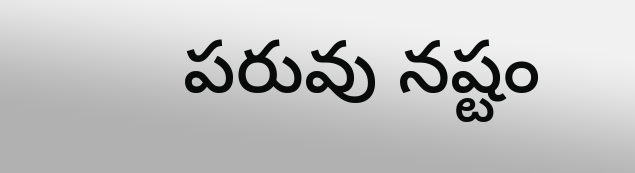పరువు నష్టం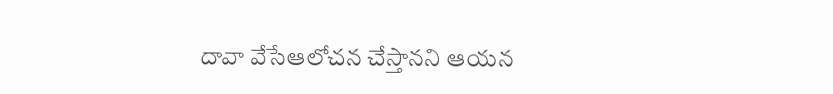దావా వేసేఆలోచన చేస్తానని ఆయన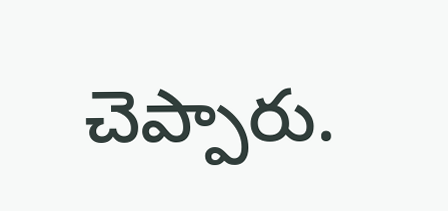చెప్పారు.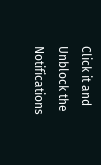Click it and Unblock the Notifications